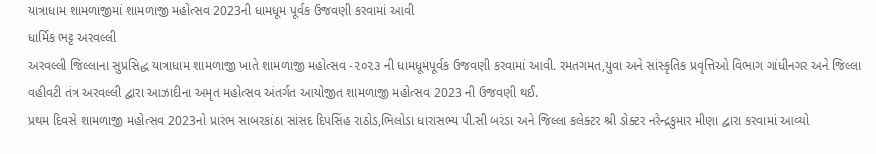યાત્રાધામ શામળાજીમાં શામળાજી મહોત્સવ 2023ની ધામધૂમ પૂર્વક ઉજવણી કરવામાં આવી
ધાર્મિક ભટ્ટ અરવલ્લી
અરવલ્લી જિલ્લાના સુપ્રસિદ્ધ યાત્રાધામ શામળાજી ખાતે શામળાજી મહોત્સવ -૨૦૨૩ ની ધામધૂમપૂર્વક ઉજવણી કરવામાં આવી. રમતગમત,યુવા અને સાંસ્કૃતિક પ્રવૃત્તિઓ વિભાગ ગાંધીનગર અને જિલ્લા વહીવટી તંત્ર અરવલ્લી દ્વારા આઝાદીના અમૃત મહોત્સવ અંતર્ગત આયોજીત શામળાજી મહોત્સવ 2023 ની ઉજવણી થઈ.
પ્રથમ દિવસે શામળાજી મહોત્સવ 2023નો પ્રારંભ સાબરકાંઠા સાંસદ દિપસિંહ રાઠોડ,ભિલોડા ધારાસભ્ય પી.સી બરંડા અને જિલ્લા કલેક્ટર શ્રી ડોક્ટર નરેન્દ્રકુમાર મીણા દ્વારા કરવામાં આવ્યો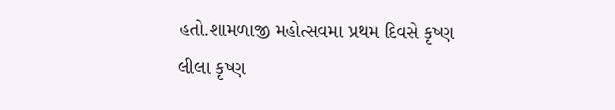હતો.શામળાજી મહોત્સવમા પ્રથમ દિવસે કૃષ્ણ લીલા કૃષ્ણ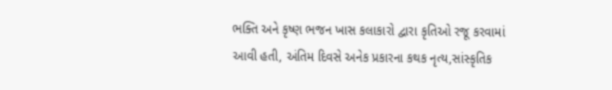ભક્તિ અને કૃષ્ણ ભજન ખાસ કલાકારો દ્વારા કૃતિઓ રજૂ કરવામાં આવી હતી, અંતિમ દિવસે અનેક પ્રકારના કથક નૃત્ય,સાંસ્કૃતિક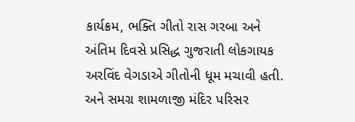કાર્યક્રમ, ભક્તિ ગીતો રાસ ગરબા અને અંતિમ દિવસે પ્રસિદ્ધ ગુજરાતી લોકગાયક અરવિંદ વેગડાએ ગીતોની ધૂમ મચાવી હતી. અને સમગ્ર શામળાજી મંદિર પરિસર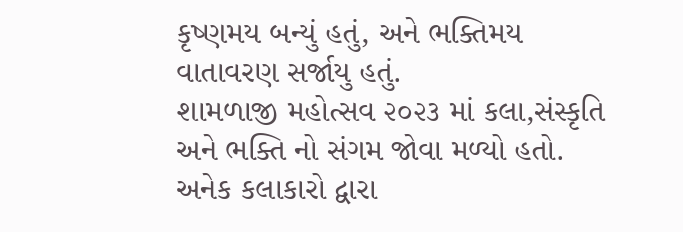કૃષ્ણમય બન્યું હતું, અને ભક્તિમય વાતાવરણ સર્જાયુ હતું.
શામળાજી મહોત્સવ ૨૦૨૩ માં કલા,સંસ્કૃતિ અને ભક્તિ નો સંગમ જોવા મળ્યો હતો. અનેક કલાકારો દ્વારા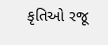કૃતિઓ રજૂ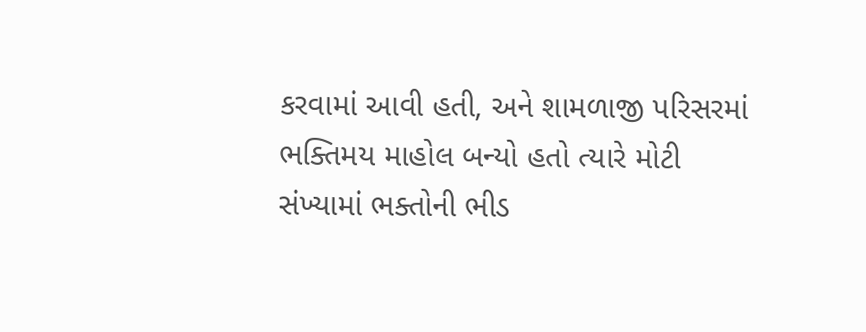કરવામાં આવી હતી, અને શામળાજી પરિસરમાં ભક્તિમય માહોલ બન્યો હતો ત્યારે મોટી સંખ્યામાં ભક્તોની ભીડ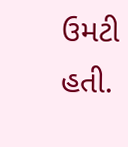ઉમટી હતી.